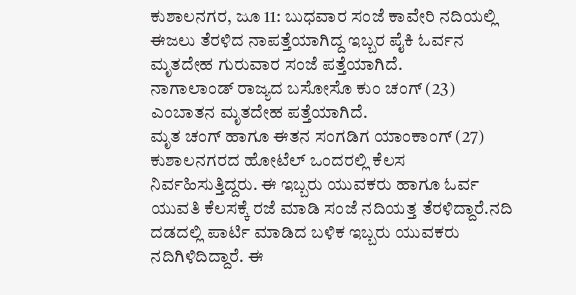ಕುಶಾಲನಗರ, ಜೂ 11: ಬುಧವಾರ ಸಂಜೆ ಕಾವೇರಿ ನದಿಯಲ್ಲಿ ಈಜಲು ತೆರಳಿದ ನಾಪತ್ತೆಯಾಗಿದ್ದ ಇಬ್ಬರ ಪೈಕಿ ಓರ್ವನ ಮೃತದೇಹ ಗುರುವಾರ ಸಂಜೆ ಪತ್ತೆಯಾಗಿದೆ.
ನಾಗಾಲಾಂಡ್ ರಾಜ್ಯದ ಬಸೋಸೊ ಕುಂ ಚಂಗ್ (23) ಎಂಬಾತನ ಮೃತದೇಹ ಪತ್ತೆಯಾಗಿದೆ.
ಮೃತ ಚಂಗ್ ಹಾಗೂ ಈತನ ಸಂಗಡಿಗ ಯಾಂಕಾಂಗ್ (27) ಕುಶಾಲನಗರದ ಹೋಟೆಲ್ ಒಂದರಲ್ಲಿ ಕೆಲಸ ನಿರ್ವಹಿಸುತ್ತಿದ್ದರು. ಈ ಇಬ್ಬರು ಯುವಕರು ಹಾಗೂ ಓರ್ವ ಯುವತಿ ಕೆಲಸಕ್ಕೆ ರಜೆ ಮಾಡಿ ಸಂಜೆ ನದಿಯತ್ತ ತೆರಳಿದ್ದಾರೆ.ನದಿ ದಡದಲ್ಲಿ ಪಾರ್ಟಿ ಮಾಡಿದ ಬಳಿಕ ಇಬ್ಬರು ಯುವಕರು ನದಿಗಿಳಿದಿದ್ದಾರೆ. ಈ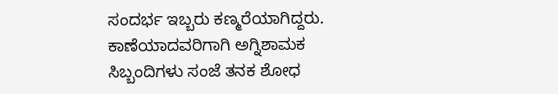ಸಂದರ್ಭ ಇಬ್ಬರು ಕಣ್ಮರೆಯಾಗಿದ್ದರು.
ಕಾಣೆಯಾದವರಿಗಾಗಿ ಅಗ್ನಿಶಾಮಕ ಸಿಬ್ಬಂದಿಗಳು ಸಂಜೆ ತನಕ ಶೋಧ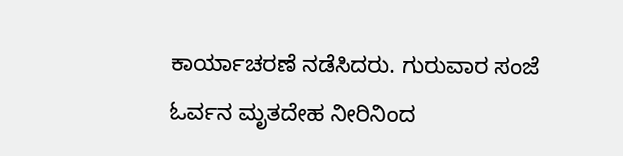ಕಾರ್ಯಾಚರಣೆ ನಡೆಸಿದರು. ಗುರುವಾರ ಸಂಜೆ ಓರ್ವನ ಮೃತದೇಹ ನೀರಿನಿಂದ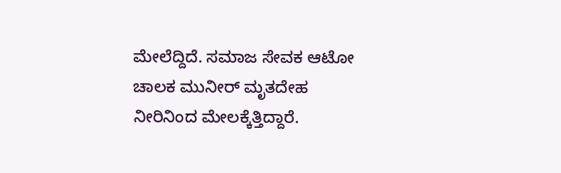ಮೇಲೆದ್ದಿದೆ. ಸಮಾಜ ಸೇವಕ ಆಟೋ ಚಾಲಕ ಮುನೀರ್ ಮೃತದೇಹ ನೀರಿನಿಂದ ಮೇಲಕ್ಕೆತ್ತಿದ್ದಾರೆ.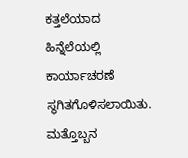ಕತ್ತಲೆಯಾದ ಹಿನ್ನೆಲೆಯಲ್ಲಿ ಕಾರ್ಯಾಚರಣೆ ಸ್ಥಗಿತಗೊಳಿಸಲಾಯಿತು. ಮತ್ತೊಬ್ಬನ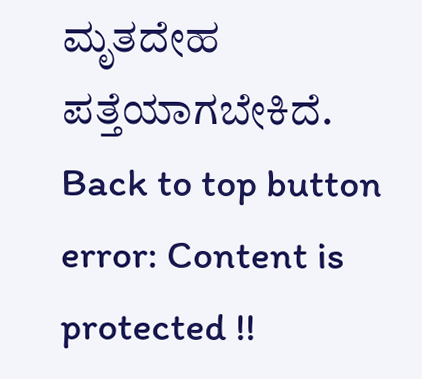ಮೃತದೇಹ ಪತ್ತೆಯಾಗಬೇಕಿದೆ.
Back to top button
error: Content is protected !!